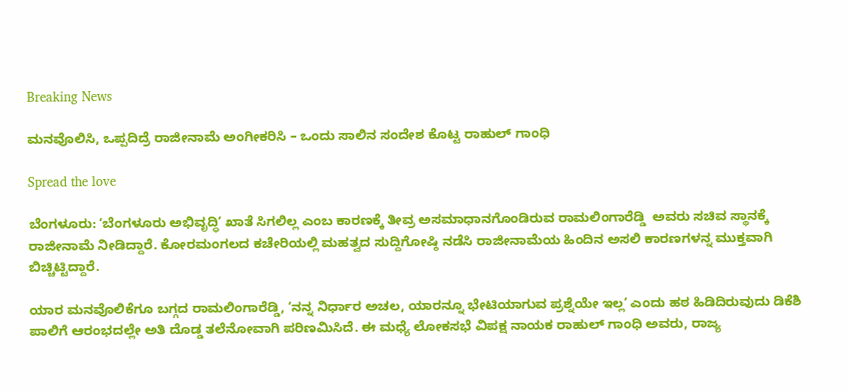Breaking News

ಮನವೊಲಿಸಿ, ಒಪ್ಪದಿದ್ರೆ ರಾಜೀನಾಮೆ ಅಂಗೀಕರಿಸಿ – ಒಂದು ಸಾಲಿನ ಸಂದೇಶ ಕೊಟ್ಟ ರಾಹುಲ್‌ ಗಾಂಧಿ

Spread the love

ಬೆಂಗಳೂರು: ʻಬೆಂಗಳೂರು ಅಭಿವೃದ್ಧಿʼ ಖಾತೆ ಸಿಗಲಿಲ್ಲ ಎಂಬ ಕಾರಣಕ್ಕೆ ತೀವ್ರ ಅಸಮಾಧಾನಗೊಂಡಿರುವ ರಾಮಲಿಂಗಾರೆಡ್ಡಿ  ಅವರು ಸಚಿವ ಸ್ಥಾನಕ್ಕೆ ರಾಜೀನಾಮೆ ನೀಡಿದ್ದಾರೆ. ಕೋರಮಂಗಲದ ಕಚೇರಿಯಲ್ಲಿ ಮಹತ್ವದ ಸುದ್ದಿಗೋಷ್ಠಿ ನಡೆಸಿ ರಾಜೀನಾಮೆಯ ಹಿಂದಿನ ಅಸಲಿ ಕಾರಣಗಳನ್ನ ಮುಕ್ತವಾಗಿ ಬಿಚ್ಚಿಟ್ಟಿದ್ದಾರೆ.

ಯಾರ ಮನವೊಲಿಕೆಗೂ ಬಗ್ಗದ ರಾಮಲಿಂಗಾರೆಡ್ಡಿ, ʻನನ್ನ ನಿರ್ಧಾರ ಅಚಲ, ಯಾರನ್ನೂ ಭೇಟಿಯಾಗುವ ಪ್ರಶ್ನೆಯೇ ಇಲ್ಲʼ ಎಂದು ಹಠ ಹಿಡಿದಿರುವುದು ಡಿಕೆಶಿ ಪಾಲಿಗೆ ಆರಂಭದಲ್ಲೇ ಅತಿ ದೊಡ್ಡ ತಲೆನೋವಾಗಿ ಪರಿಣಮಿಸಿದೆ. ಈ ಮಧ್ಯೆ ಲೋಕಸಭೆ ವಿಪಕ್ಷ ನಾಯಕ ರಾಹುಲ್‌ ಗಾಂಧಿ ಅವರು, ರಾಜ್ಯ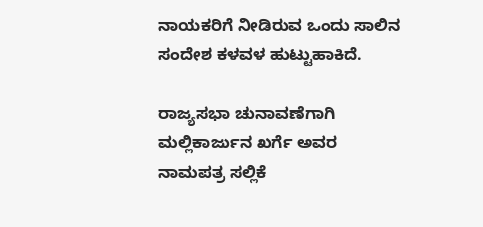ನಾಯಕರಿಗೆ ನೀಡಿರುವ ಒಂದು ಸಾಲಿನ ಸಂದೇಶ ಕಳವಳ ಹುಟ್ಟುಹಾಕಿದೆ.

ರಾಜ್ಯಸಭಾ ಚುನಾವಣೆಗಾಗಿ ಮಲ್ಲಿಕಾರ್ಜುನ ಖರ್ಗೆ ಅವರ ನಾಮಪತ್ರ ಸಲ್ಲಿಕೆ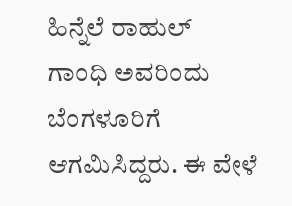ಹಿನ್ನೆಲೆ ರಾಹುಲ್‌ ಗಾಂಧಿ ಅವರಿಂದು ಬೆಂಗಳೂರಿಗೆ ಆಗಮಿಸಿದ್ದರು. ಈ ವೇಳೆ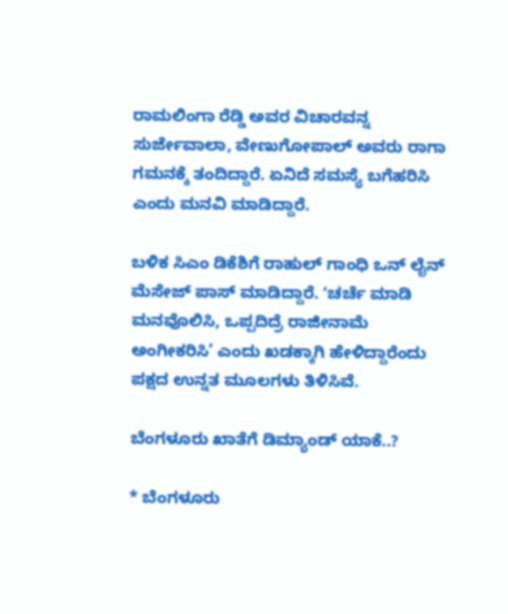ರಾಮಲಿಂಗಾ ರೆಡ್ಡಿ ಅವರ ವಿಚಾರವನ್ನ ಸುರ್ಜೇವಾಲಾ, ವೇಣುಗೋಪಾಲ್ ಅವರು ರಾಗಾ ಗಮನಕ್ಕೆ ತಂದಿದ್ದಾರೆ. ಏನಿದೆ ಸಮಸ್ಯೆ ಬಗೆಹರಿಸಿ ಎಂದು ಮನವಿ ಮಾಡಿದ್ದಾರೆ.

ಬಳಿಕ ಸಿಎಂ ಡಿಕೆಶಿಗೆ ರಾಹುಲ್‌ ಗಾಂಧಿ ಒನ್ ಲೈನ್ ಮೆಸೇಜ್ ಪಾಸ್‌ ಮಾಡಿದ್ದಾರೆ. ʻಚರ್ಚೆ ಮಾಡಿ ಮನವೊಲಿಸಿ, ಒಪ್ಪದಿದ್ರೆ ರಾಜೀನಾಮೆ ಅಂಗೀಕರಿಸಿ’ ಎಂದು ಖಡಕ್ಕಾಗಿ ಹೇಳಿದ್ದಾರೆಂದು ಪಕ್ಷದ ಉನ್ನತ ಮೂಲಗಳು ತಿಳಿಸಿವೆ.

ಬೆಂಗಳೂರು ಖಾತೆಗೆ ಡಿಮ್ಯಾಂಡ್ ಯಾಕೆ..?

* ಬೆಂಗಳೂರು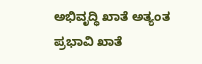ಅಭಿವೃದ್ಧಿ ಖಾತೆ ಅತ್ಯಂತ ಪ್ರಭಾವಿ ಖಾತೆ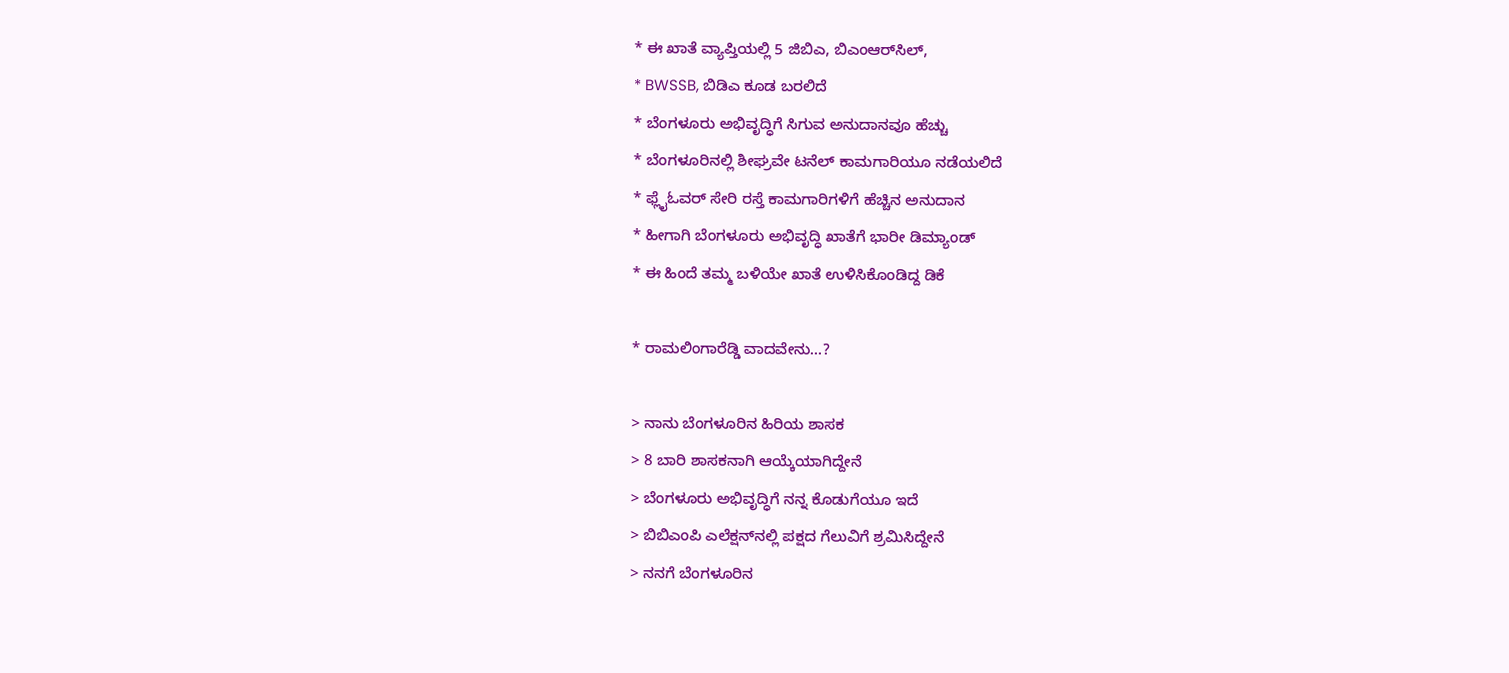* ಈ ಖಾತೆ ವ್ಯಾಪ್ತಿಯಲ್ಲಿ 5 ಜಿಬಿಎ, ಬಿಎಂಆರ್‌ಸಿಲ್,
* BWSSB, ಬಿಡಿಎ ಕೂಡ ಬರಲಿದೆ
* ಬೆಂಗಳೂರು ಅಭಿವೃದ್ಧಿಗೆ ಸಿಗುವ ಅನುದಾನವೂ ಹೆಚ್ಚು
* ಬೆಂಗಳೂರಿನಲ್ಲಿ ಶೀಘ್ರವೇ ಟನೆಲ್ ಕಾಮಗಾರಿಯೂ ನಡೆಯಲಿದೆ
* ಫ್ಲೈಓವರ್‌ ಸೇರಿ ರಸ್ತೆ ಕಾಮಗಾರಿಗಳಿಗೆ ಹೆಚ್ಚಿನ ಅನುದಾನ
* ಹೀಗಾಗಿ ಬೆಂಗಳೂರು ಅಭಿವೃದ್ಧಿ ಖಾತೆಗೆ ಭಾರೀ ಡಿಮ್ಯಾಂಡ್
* ಈ ಹಿಂದೆ ತಮ್ಮ ಬಳಿಯೇ ಖಾತೆ ಉಳಿಸಿಕೊಂಡಿದ್ದ ಡಿಕೆ

* ರಾಮಲಿಂಗಾರೆಡ್ಡಿ ವಾದವೇನು…?

> ನಾನು ಬೆಂಗಳೂರಿನ ಹಿರಿಯ ಶಾಸಕ
> 8 ಬಾರಿ ಶಾಸಕನಾಗಿ ಆಯ್ಕೆಯಾಗಿದ್ದೇನೆ
> ಬೆಂಗಳೂರು ಅಭಿವೃದ್ಧಿಗೆ ನನ್ನ ಕೊಡುಗೆಯೂ ಇದೆ
> ಬಿಬಿಎಂಪಿ ಎಲೆಕ್ಷನ್‌ನಲ್ಲಿ ಪಕ್ಷದ ಗೆಲುವಿಗೆ ಶ್ರಮಿಸಿದ್ದೇನೆ
> ನನಗೆ ಬೆಂಗಳೂರಿನ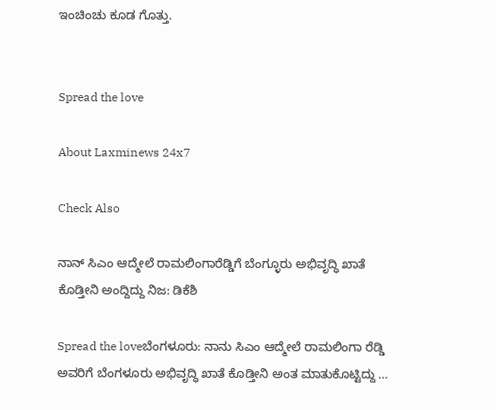ಇಂಚಿಂಚು ಕೂಡ ಗೊತ್ತು.


Spread the love

About Laxminews 24x7

Check Also

ನಾನ್‌ ಸಿಎಂ ಆದ್ಮೇಲೆ ರಾಮಲಿಂಗಾರೆಡ್ಡಿಗೆ ಬೆಂಗ್ಳೂರು ಅಭಿವೃದ್ಧಿ ಖಾತೆ‌ ಕೊಡ್ತೀನಿ ಅಂದ್ದಿದ್ದು ನಿಜ: ಡಿಕೆಶಿ

Spread the loveಬೆಂಗಳೂರು: ನಾನು ಸಿಎಂ ಆದ್ಮೇಲೆ ರಾಮಲಿಂಗಾ ರೆಡ್ಡಿ  ಅವರಿಗೆ ಬೆಂಗಳೂರು ಅಭಿವೃದ್ಧಿ ಖಾತೆ ಕೊಡ್ತೀನಿ ಅಂತ ಮಾತುಕೊಟ್ಟಿದ್ದು …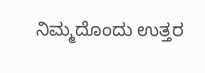ನಿಮ್ಮದೊಂದು ಉತ್ತರ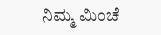ನಿಮ್ಮ ಮಿಂಚೆ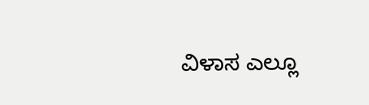ವಿಳಾಸ ಎಲ್ಲೂ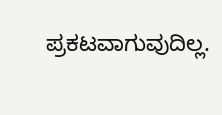ಪ್ರಕಟವಾಗುವುದಿಲ್ಲ.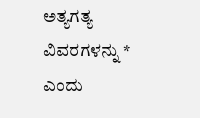ಅತ್ಯಗತ್ಯ ವಿವರಗಳನ್ನು * ಎಂದು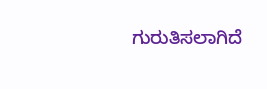ಗುರುತಿಸಲಾಗಿದೆ